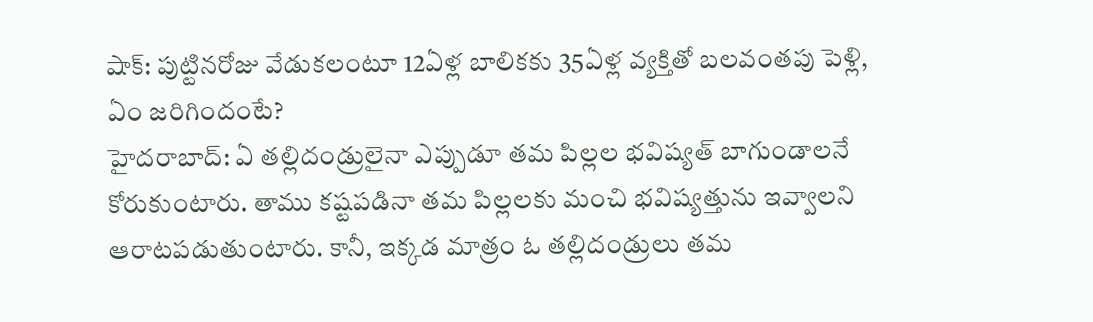షాక్: పుట్టినరోజు వేడుకలంటూ 12ఏళ్ల బాలికకు 35ఏళ్ల వ్యక్తితో బలవంతపు పెళ్లి, ఏం జరిగిందంటే?
హైదరాబాద్: ఏ తల్లిదండ్రులైనా ఎప్పుడూ తమ పిల్లల భవిష్యత్ బాగుండాలనే కోరుకుంటారు. తాము కష్టపడినా తమ పిల్లలకు మంచి భవిష్యత్తును ఇవ్వాలని ఆరాటపడుతుంటారు. కానీ, ఇక్కడ మాత్రం ఓ తల్లిదండ్రులు తమ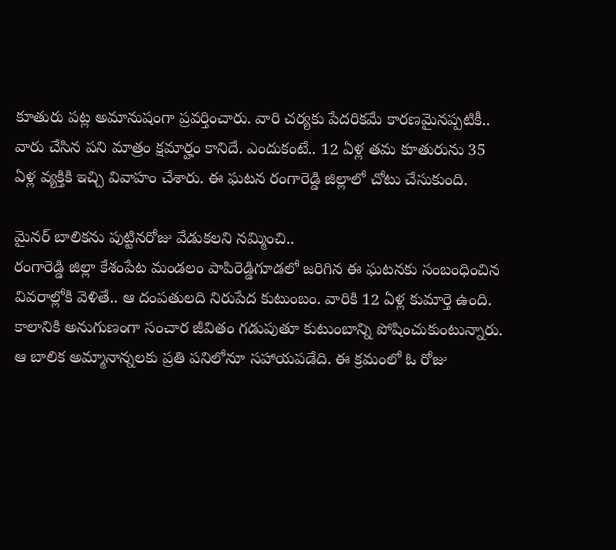కూతురు పట్ల అమానుషంగా ప్రవర్తించారు. వారి చర్యకు పేదరికమే కారణమైనప్పటికీ.. వారు చేసిన పని మాత్రం క్షమార్హం కానిదే. ఎందుకంటే.. 12 ఏళ్ల తమ కూతురును 35 ఏళ్ల వ్యక్తికి ఇచ్చి వివాహం చేశారు. ఈ ఘటన రంగారెడ్డి జిల్లాలో చోటు చేసుకుంది.

మైనర్ బాలికను పుట్టినరోజు వేడుకలని నమ్మించి..
రంగారెడ్డి జిల్లా కేశంపేట మండలం పాపిరెడ్డిగూడలో జరిగిన ఈ ఘటనకు సంబంధించిన
వివరాల్లోకి వెళితే.. ఆ దంపతులది నిరుపేద కుటుంబం. వారికి 12 ఏళ్ల కుమార్తె ఉంది. కాలానికి అనుగుణంగా సంచార జీవితం గడుపుతూ కుటుంబాన్ని పోషించుకుంటున్నారు. ఆ బాలిక అమ్మానాన్నలకు ప్రతి పనిలోనూ సహాయపడేది. ఈ క్రమంలో ఓ రోజు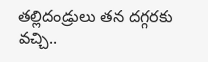తల్లిదండ్రులు తన దగ్గరకు వచ్చి..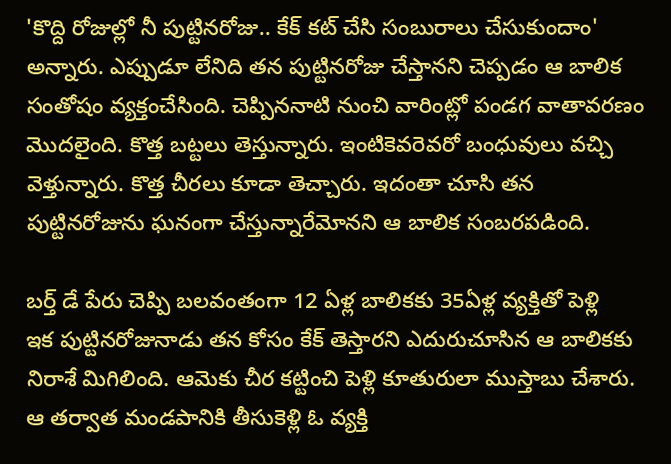'కొద్ది రోజుల్లో నీ పుట్టినరోజు.. కేక్ కట్ చేసి సంబురాలు చేసుకుందాం' అన్నారు. ఎప్పుడూ లేనిది తన పుట్టినరోజు చేస్తానని చెప్పడం ఆ బాలిక సంతోషం వ్యక్తంచేసింది. చెప్పిననాటి నుంచి వారింట్లో పండగ వాతావరణం మొదలైంది. కొత్త బట్టలు తెస్తున్నారు. ఇంటికెవరెవరో బంధువులు వచ్చి వెళ్తున్నారు. కొత్త చీరలు కూడా తెచ్చారు. ఇదంతా చూసి తన పుట్టినరోజును ఘనంగా చేస్తున్నారేమోనని ఆ బాలిక సంబరపడింది.

బర్త్ డే పేరు చెప్పి బలవంతంగా 12 ఏళ్ల బాలికకు 35ఏళ్ల వ్యక్తితో పెళ్లి
ఇక పుట్టినరోజునాడు తన కోసం కేక్ తెస్తారని ఎదురుచూసిన ఆ బాలికకు నిరాశే మిగిలింది. ఆమెకు చీర కట్టించి పెళ్లి కూతురులా ముస్తాబు చేశారు. ఆ తర్వాత మండపానికి తీసుకెళ్లి ఓ వ్యక్తి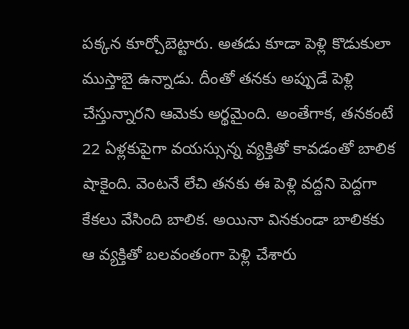పక్కన కూర్చోబెట్టారు. అతడు కూడా పెళ్లి కొడుకులా ముస్తాబై ఉన్నాడు. దీంతో తనకు అప్పుడే పెళ్లి చేస్తున్నారని ఆమెకు అర్థమైంది. అంతేగాక, తనకంటే 22 ఏళ్లకుపైగా వయస్సున్న వ్యక్తితో కావడంతో బాలిక షాకైంది. వెంటనే లేచి తనకు ఈ పెళ్లి వద్దని పెద్దగా కేకలు వేసింది బాలిక. అయినా వినకుండా బాలికకు ఆ వ్యక్తితో బలవంతంగా పెళ్లి చేశారు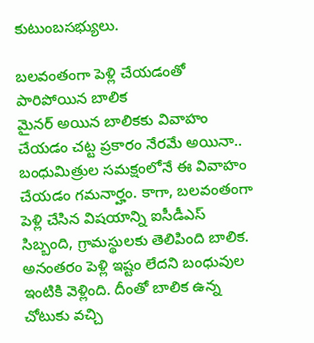కుటుంబసభ్యులు.

బలవంతంగా పెళ్లి చేయడంతో పారిపోయిన బాలిక
మైనర్ అయిన బాలికకు వివాహం చేయడం చట్ట ప్రకారం నేరమే అయినా.. బంధుమిత్రుల సమక్షంలోనే ఈ వివాహం చేయడం గమనార్హం. కాగా, బలవంతంగా పెళ్లి చేసిన విషయాన్ని ఐసీడీఎస్ సిబ్బంది, గ్రామస్థులకు తెలిపింది బాలిక. అనంతరం పెళ్లి ఇష్టం లేదని బంధువుల ఇంటికి వెళ్లింది. దీంతో బాలిక ఉన్న చోటుకు వచ్చి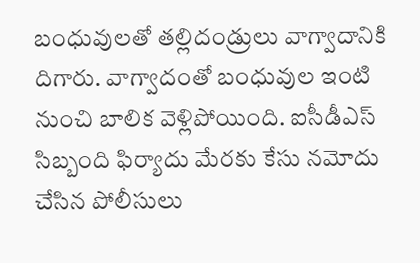బంధువులతో తల్లిదండ్రులు వాగ్వాదానికి దిగారు. వాగ్వాదంతో బంధువుల ఇంటి నుంచి బాలిక వెళ్లిపోయింది. ఐసీడీఎస్ సిబ్బంది ఫిర్యాదు మేరకు కేసు నమోదు చేసిన పోలీసులు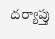దర్యాప్తు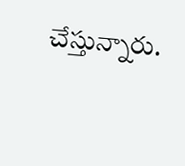చేస్తున్నారు.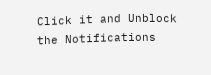Click it and Unblock the Notifications